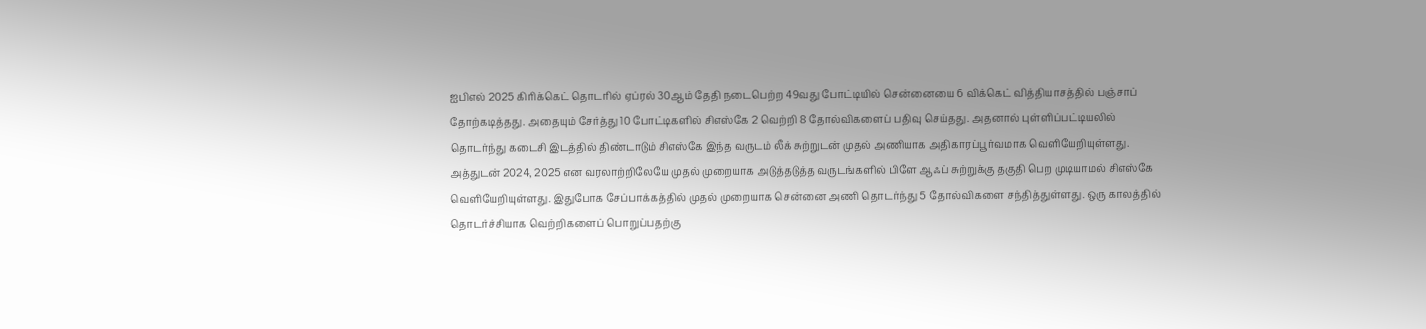ஐபிஎல் 2025 கிரிக்கெட் தொடரில் ஏப்ரல் 30ஆம் தேதி நடைபெற்ற 49வது போட்டியில் சென்னையை 6 விக்கெட் வித்தியாசத்தில் பஞ்சாப் தோற்கடித்தது. அதையும் சேர்த்து 10 போட்டிகளில் சிஎஸ்கே 2 வெற்றி 8 தோல்விகளைப் பதிவு செய்தது. அதனால் புள்ளிப்பட்டியலில் தொடர்ந்து கடைசி இடத்தில் திண்டாடும் சிஎஸ்கே இந்த வருடம் லீக் சுற்றுடன் முதல் அணியாக அதிகாரப்பூர்வமாக வெளியேறியுள்ளது.
அத்துடன் 2024, 2025 என வரலாற்றிலேயே முதல் முறையாக அடுத்தடுத்த வருடங்களில் பிளே ஆஃப் சுற்றுக்கு தகுதி பெற முடியாமல் சிஎஸ்கே வெளியேறியுள்ளது. இதுபோக சேப்பாக்கத்தில் முதல் முறையாக சென்னை அணி தொடர்ந்து 5 தோல்விகளை சந்தித்துள்ளது. ஒரு காலத்தில் தொடர்ச்சியாக வெற்றிகளைப் பொறுப்பதற்கு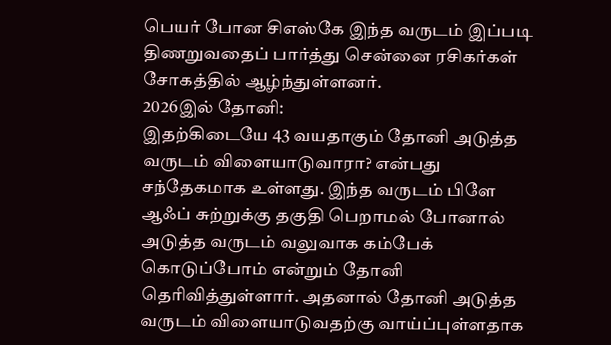பெயர் போன சிஎஸ்கே இந்த வருடம் இப்படி திணறுவதைப் பார்த்து சென்னை ரசிகர்கள் சோகத்தில் ஆழ்ந்துள்ளனர்.
2026இல் தோனி:
இதற்கிடையே 43 வயதாகும் தோனி அடுத்த வருடம் விளையாடுவாரா? என்பது சந்தேகமாக உள்ளது. இந்த வருடம் பிளே ஆஃப் சுற்றுக்கு தகுதி பெறாமல் போனால் அடுத்த வருடம் வலுவாக கம்பேக் கொடுப்போம் என்றும் தோனி தெரிவித்துள்ளார். அதனால் தோனி அடுத்த வருடம் விளையாடுவதற்கு வாய்ப்புள்ளதாக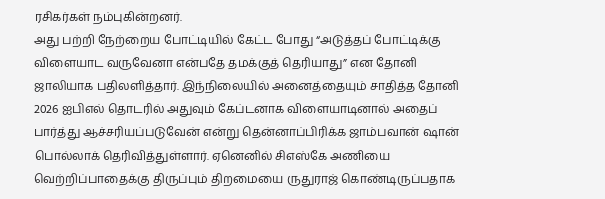ரசிகர்கள் நம்புகின்றனர்.
அது பற்றி நேற்றைய போட்டியில் கேட்ட போது “அடுத்தப் போட்டிக்கு விளையாட வருவேனா என்பதே தமக்குத் தெரியாது” என தோனி ஜாலியாக பதிலளித்தார். இந்நிலையில் அனைத்தையும் சாதித்த தோனி 2026 ஐபிஎல் தொடரில் அதுவும் கேப்டனாக விளையாடினால் அதைப் பார்த்து ஆச்சரியப்படுவேன் என்று தென்னாப்பிரிக்க ஜாம்பவான் ஷான் பொல்லாக் தெரிவித்துள்ளார். ஏனெனில் சிஎஸ்கே அணியை வெற்றிப்பாதைக்கு திருப்பும் திறமையை ருதுராஜ் கொண்டிருப்பதாக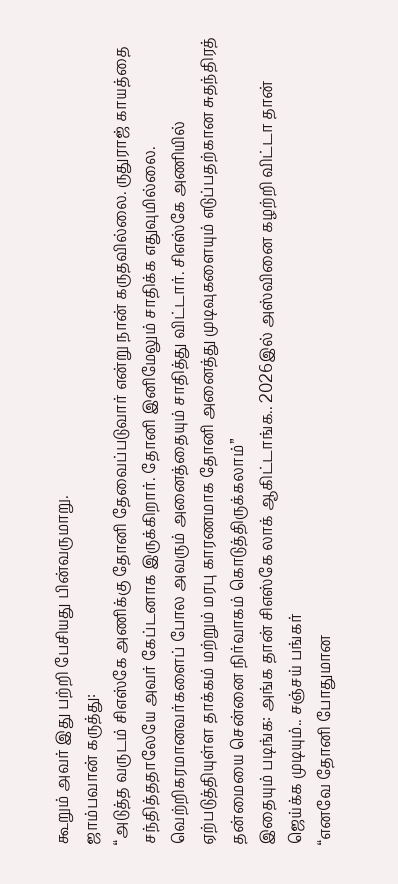கூறும் அவர் இது பற்றி பேசியது பின்வருமாறு.
ஜாம்பவான் கருத்து:
“அடுத்த வருடம் சிஎஸ்கே அணிக்கு தோனி தேவைப்படுவார் என்று நான் கருதவில்லை. ருதுராஜ் காயத்தை சந்தித்ததாலேயே அவர் கேப்டனாக இருக்கிறார். தோனி இனிமேலும் சாதிக்க எதுவுமில்லை. வெற்றிகரமானவர்களைப் போல அவரும் அனைத்தையும் சாதித்து விட்டார். சிஎஸ்கே அணியில் ஏற்படுத்தியுள்ள தாக்கம் மற்றும் மரபு காரணமாக தோனி அனைத்து முடிவுகளையும் எடுப்பதற்கான சுதந்திரத் தன்மையை சென்னை நிர்வாகம் கொடுத்திருக்கலாம்”
இதையும் படிங்க: அங்க தான் சிஎஸ்கே லாக் ஆகிட்டாங்க.. 2026இல் அஸ்வினை கழற்றி விட்டா தான் ஜெய்க்க முடியும்.. சஞ்சய் பங்கர்
“எனவே தோனி போதுமான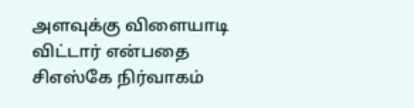அளவுக்கு விளையாடி விட்டார் என்பதை சிஎஸ்கே நிர்வாகம்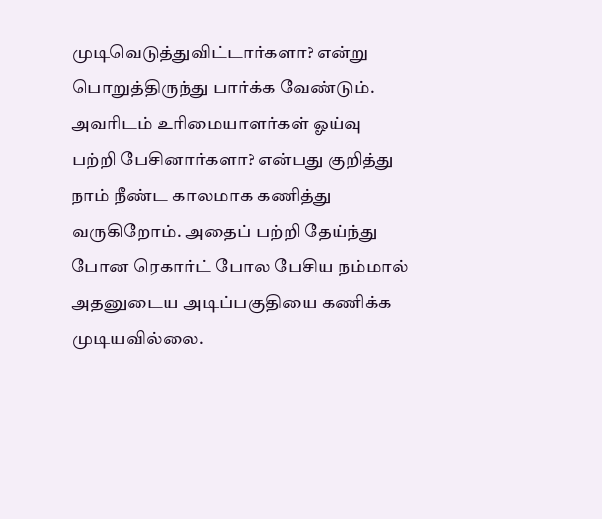முடிவெடுத்துவிட்டார்களா? என்று பொறுத்திருந்து பார்க்க வேண்டும். அவரிடம் உரிமையாளர்கள் ஓய்வு பற்றி பேசினார்களா? என்பது குறித்து நாம் நீண்ட காலமாக கணித்து வருகிறோம். அதைப் பற்றி தேய்ந்து போன ரெகார்ட் போல பேசிய நம்மால் அதனுடைய அடிப்பகுதியை கணிக்க முடியவில்லை.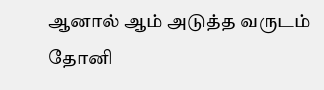ஆனால் ஆம் அடுத்த வருடம் தோனி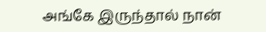அங்கே இருந்தால் நான்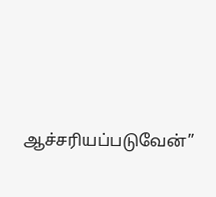ஆச்சரியப்படுவேன்”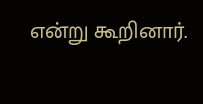என்று கூறினார்.